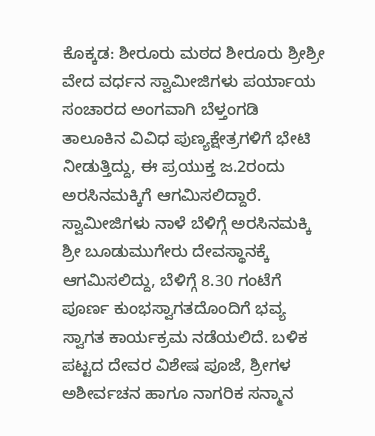ಕೊಕ್ಕಡ: ಶೀರೂರು ಮಠದ ಶೀರೂರು ಶ್ರೀಶ್ರೀ ವೇದ ವರ್ಧನ ಸ್ವಾಮೀಜಿಗಳು ಪರ್ಯಾಯ ಸಂಚಾರದ ಅಂಗವಾಗಿ ಬೆಳ್ತಂಗಡಿ ತಾಲೂಕಿನ ವಿವಿಧ ಪುಣ್ಯಕ್ಷೇತ್ರಗಳಿಗೆ ಭೇಟಿ ನೀಡುತ್ತಿದ್ದು, ಈ ಪ್ರಯುಕ್ತ ಜ.2ರಂದು ಅರಸಿನಮಕ್ಕಿಗೆ ಆಗಮಿಸಲಿದ್ದಾರೆ.
ಸ್ವಾಮೀಜಿಗಳು ನಾಳೆ ಬೆಳಿಗ್ಗೆ ಅರಸಿನಮಕ್ಕಿ ಶ್ರೀ ಬೂಡುಮುಗೇರು ದೇವಸ್ಥಾನಕ್ಕೆ ಆಗಮಿಸಲಿದ್ದು, ಬೆಳಿಗ್ಗೆ 8.30 ಗಂಟೆಗೆ ಪೂರ್ಣ ಕುಂಭಸ್ವಾಗತದೊಂದಿಗೆ ಭವ್ಯ ಸ್ವಾಗತ ಕಾರ್ಯಕ್ರಮ ನಡೆಯಲಿದೆ. ಬಳಿಕ ಪಟ್ಟದ ದೇವರ ವಿಶೇಷ ಪೂಜೆ, ಶ್ರೀಗಳ ಅಶೀರ್ವಚನ ಹಾಗೂ ನಾಗರಿಕ ಸನ್ಮಾನ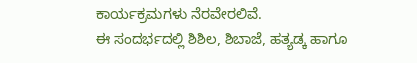ಕಾರ್ಯಕ್ರಮಗಳು ನೆರವೇರಲಿವೆ.
ಈ ಸಂದರ್ಭದಲ್ಲಿ ಶಿಶಿಲ, ಶಿಬಾಜೆ, ಹತ್ಯಡ್ಕ ಹಾಗೂ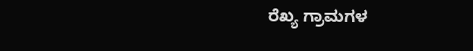ರೆಖ್ಯ ಗ್ರಾಮಗಳ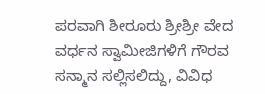ಪರವಾಗಿ ಶೀರೂರು ಶ್ರೀಶ್ರೀ ವೇದ ವರ್ಧನ ಸ್ವಾಮೀಜಿಗಳಿಗೆ ಗೌರವ ಸನ್ಮಾನ ಸಲ್ಲಿಸಲಿದ್ದು, ವಿವಿಧ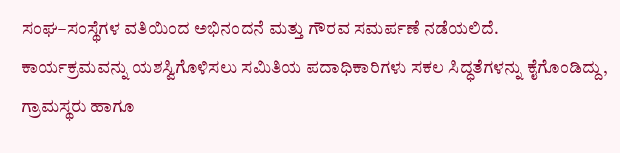ಸಂಘ–ಸಂಸ್ಥೆಗಳ ವತಿಯಿಂದ ಅಭಿನಂದನೆ ಮತ್ತು ಗೌರವ ಸಮರ್ಪಣೆ ನಡೆಯಲಿದೆ.
ಕಾರ್ಯಕ್ರಮವನ್ನು ಯಶಸ್ವಿಗೊಳಿಸಲು ಸಮಿತಿಯ ಪದಾಧಿಕಾರಿಗಳು ಸಕಲ ಸಿದ್ಧತೆಗಳನ್ನು ಕೈಗೊಂಡಿದ್ದು, ಗ್ರಾಮಸ್ಥರು ಹಾಗೂ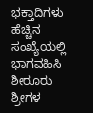ಭಕ್ತಾದಿಗಳು ಹೆಚ್ಚಿನ ಸಂಖ್ಯೆಯಲ್ಲಿ ಭಾಗವಹಿಸಿ ಶೀರೂರು ಶ್ರೀಗಳ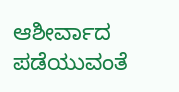ಆಶೀರ್ವಾದ ಪಡೆಯುವಂತೆ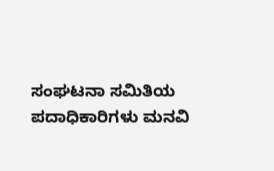ಸಂಘಟನಾ ಸಮಿತಿಯ ಪದಾಧಿಕಾರಿಗಳು ಮನವಿ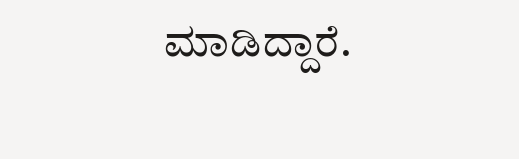ಮಾಡಿದ್ದಾರೆ.